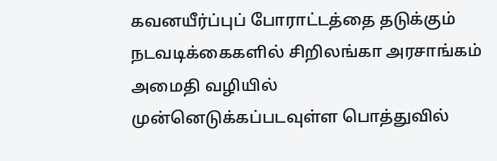கவனயீர்ப்புப் போராட்டத்தை தடுக்கும் நடவடிக்கைகளில் சிறிலங்கா அரசாங்கம்
அமைதி வழியில் முன்னெடுக்கப்படவுள்ள பொத்துவில்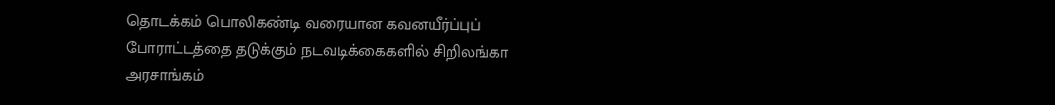தொடக்கம் பொலிகண்டி வரையான கவனயீர்ப்புப் போராட்டத்தை தடுக்கும் நடவடிக்கைகளில் சிறிலங்கா அரசாங்கம்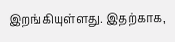இறங்கியுள்ளது. இதற்காக,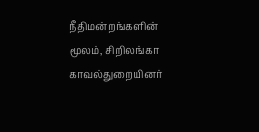நீதிமன்றங்களின் மூலம், சிறிலங்கா காவல்துறையினர்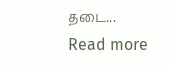தடை...
Read more